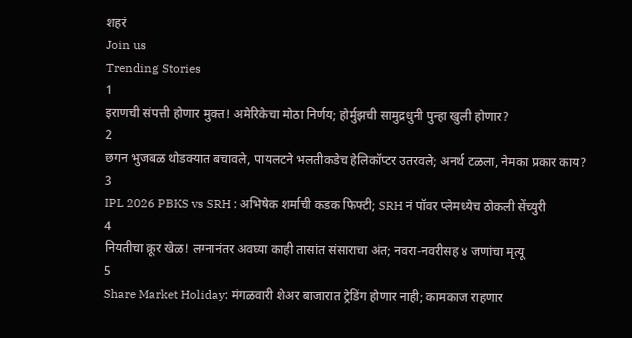शहरं
Join us
Trending Stories
1
इराणची संपत्ती होणार मुक्त! अमेरिकेचा मोठा निर्णय; होर्मुझची सामुद्रधुनी पुन्हा खुली होणार?
2
छगन भुजबळ थोडक्यात बचावले, पायलटने भलतीकडेच हेलिकॉप्टर उतरवले; अनर्थ टळला, नेमका प्रकार काय?
3
IPL 2026 PBKS vs SRH : अभिषेक शर्माची कडक फिफ्टी; SRH नं पॉवर प्लेमध्येच ठोकली सेंच्युरी
4
नियतीचा क्रूर खेळ! लग्नानंतर अवघ्या काही तासांत संसाराचा अंत; नवरा-नवरीसह ४ जणांचा मृत्यू
5
Share Market Holiday: मंगळवारी शेअर बाजारात ट्रेडिंग होणार नाही; कामकाज राहणार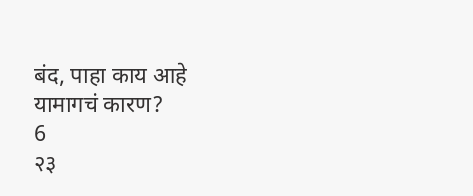बंद, पाहा काय आहे यामागचं कारण?
6
२३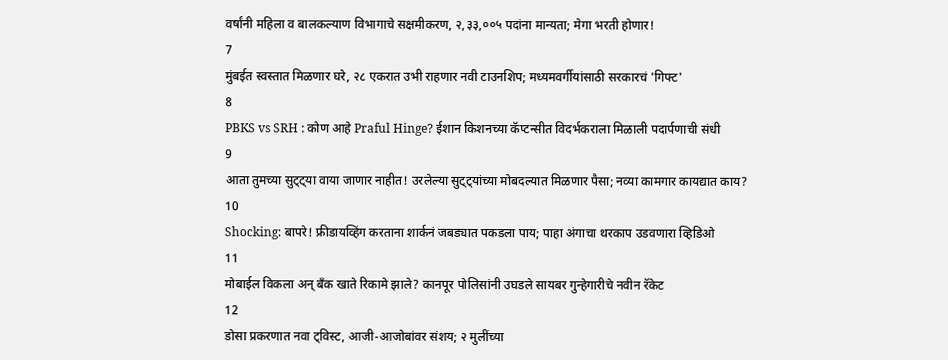वर्षांनी महिला व बालकल्याण विभागाचे सक्षमीकरण, २,३३,००५ पदांना मान्यता; मेगा भरती होणार!
7
मुंबईत स्वस्तात मिळणार घरे, २८ एकरात उभी राहणार नवी टाउनशिप; मध्यमवर्गीयांसाठी सरकारचं 'गिफ्ट'
8
PBKS vs SRH : कोण आहे Praful Hinge? ईशान किशनच्या कॅप्टन्सीत विदर्भकराला मिळाली पदार्पणाची संधी
9
आता तुमच्या सुट्ट्या वाया जाणार नाहीत! उरलेल्या सुट्ट्यांच्या मोबदल्यात मिळणार पैसा; नव्या कामगार कायद्यात काय?
10
Shocking: बापरे! फ्रीडायव्हिंग करताना शार्कनं जबड्यात पकडला पाय; पाहा अंगाचा थरकाप उडवणारा व्हिडिओ
11
मोबाईल विकला अन् बँक खाते रिकामे झाले? कानपूर पोलिसांनी उघडले सायबर गुन्हेगारीचे नवीन रॅकेट
12
डोसा प्रकरणात नवा ट्विस्ट, आजी-आजोबांवर संशय; २ मुलींच्या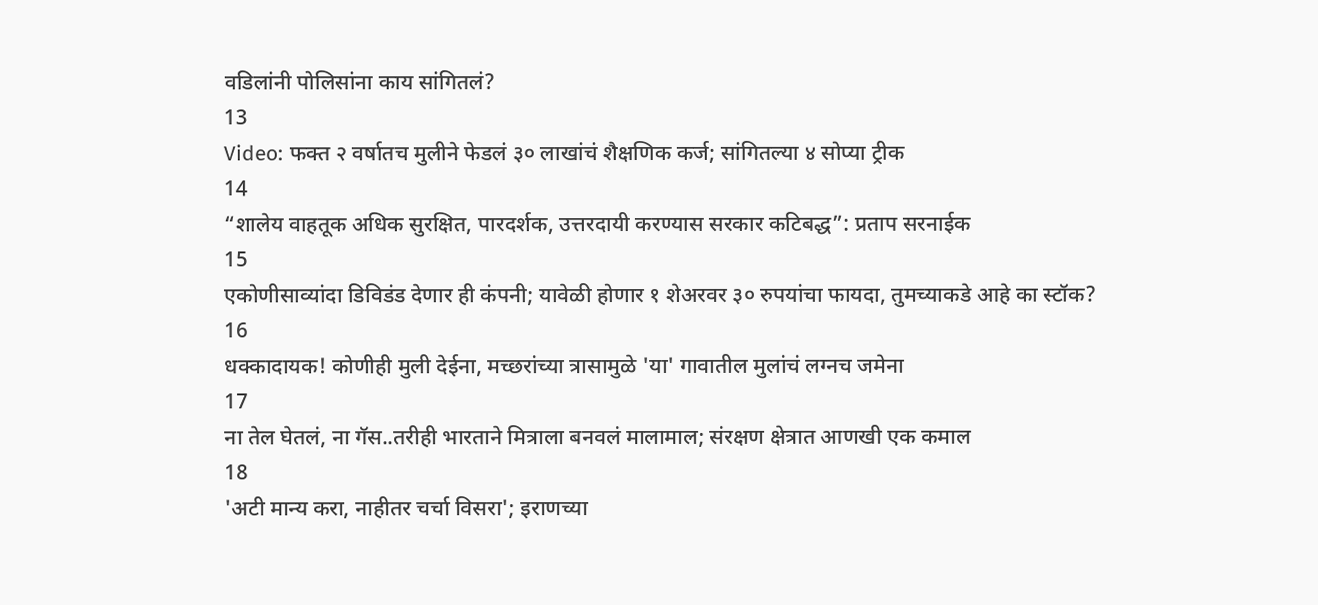वडिलांनी पोलिसांना काय सांगितलं?
13
Video: फक्त २ वर्षातच मुलीने फेडलं ३० लाखांचं शैक्षणिक कर्ज; सांगितल्या ४ सोप्या ट्रीक
14
“शालेय वाहतूक अधिक सुरक्षित, पारदर्शक, उत्तरदायी करण्यास सरकार कटिबद्ध”: प्रताप सरनाईक
15
एकोणीसाव्यांदा डिविडंड देणार ही कंपनी; यावेळी होणार १ शेअरवर ३० रुपयांचा फायदा, तुमच्याकडे आहे का स्टॉक?
16
धक्कादायक! कोणीही मुली देईना, मच्छरांच्या त्रासामुळे 'या' गावातील मुलांचं लग्नच जमेना
17
ना तेल घेतलं, ना गॅस..तरीही भारताने मित्राला बनवलं मालामाल; संरक्षण क्षेत्रात आणखी एक कमाल
18
'अटी मान्य करा, नाहीतर चर्चा विसरा'; इराणच्या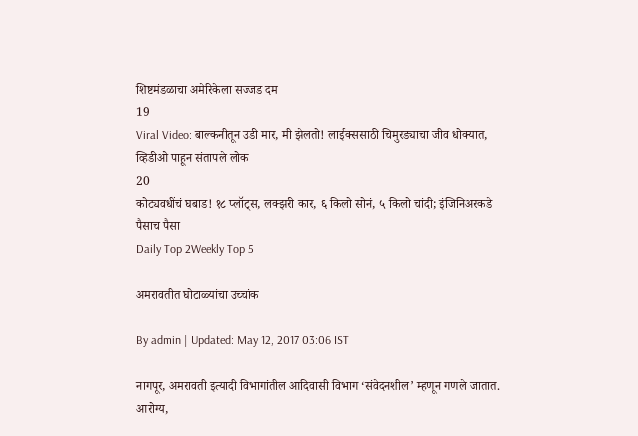शिष्टमंडळाचा अमेरिकेला सज्जड दम
19
Viral Video: बाल्कनीतून उडी मार, मी झेलतो! लाईक्ससाठी चिमुरड्याचा जीव धोक्यात, व्हिडीओ पाहून संतापले लोक
20
कोट्यवधींचं घबाड! १८ प्लॉट्स, लक्झरी कार, ६ किलो सोनं, ५ किलो चांदी; इंजिनिअरकडे पैसाच पैसा
Daily Top 2Weekly Top 5

अमरावतीत घोटाळ्यांचा उच्चांक

By admin | Updated: May 12, 2017 03:06 IST

नागपूर, अमरावती इत्यादी विभागांतील आदिवासी विभाग ‘संवेदनशील’ म्हणून गणले जातात. आरोग्य,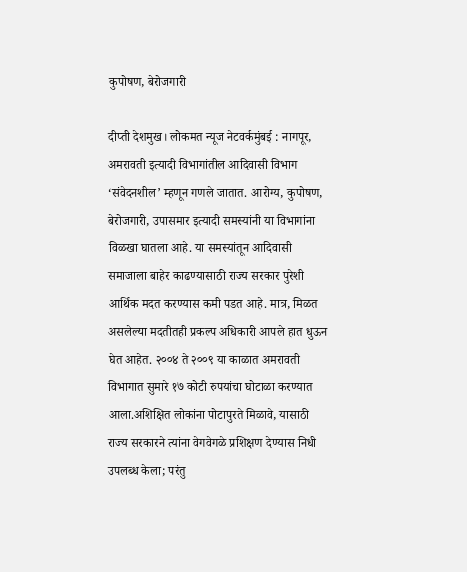कुपोषण, बेरोजगारी

दीप्ती देशमुख। लोकमत न्यूज नेटवर्कमुंबई : नागपूर, अमरावती इत्यादी विभागांतील आदिवासी विभाग ‘संवेदनशील’ म्हणून गणले जातात. आरोग्य, कुपोषण, बेरोजगारी, उपासमार इत्यादी समस्यांनी या विभागांना विळखा घातला आहे. या समस्यांतून आदिवासी समाजाला बाहेर काढण्यासाठी राज्य सरकार पुरेशी आर्थिक मदत करण्यास कमी पडत आहे. मात्र, मिळत असलेल्या मदतीतही प्रकल्प अधिकारी आपले हात धुऊन घेत आहेत. २००४ ते २००९ या काळात अमरावती विभागात सुमारे १७ कोटी रुपयांचा घोटाळा करण्यात आला.अशिक्षित लोकांना पोटापुरते मिळावे, यासाठी राज्य सरकारने त्यांना वेगवेगळे प्रशिक्षण देण्यास निधी उपलब्ध केला; परंतु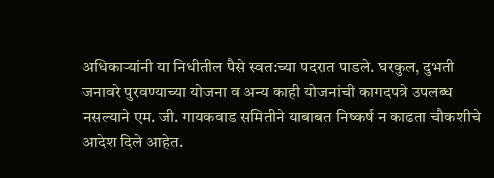अधिकाऱ्यांनी या निधीतील पैसे स्वत:च्या पदरात पाडले. घरकुल, दुभती जनावरे पुरवण्याच्या योजना व अन्य काही योजनांची कागदपत्रे उपलब्ध नसल्याने एम. जी. गायकवाड समितीने याबाबत निष्कर्ष न काढता चौकशीचे आदेश दिले आहेत.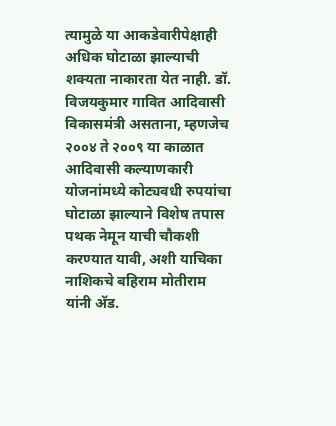त्यामुळे या आकडेवारीपेक्षाही अधिक घोटाळा झाल्याची शक्यता नाकारता येत नाही. डॉ. विजयकुमार गावित आदिवासी विकासमंत्री असताना, म्हणजेच २००४ ते २००९ या काळात आदिवासी कल्याणकारी योजनांमध्ये कोट्यवधी रुपयांचा घोटाळा झाल्याने विशेष तपास पथक नेमून याची चौकशी करण्यात यावी, अशी याचिका नाशिकचे बहिराम मोतीराम यांनी अ‍ॅड.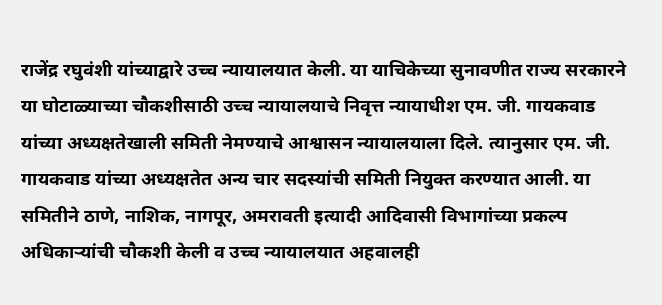राजेंद्र रघुवंशी यांच्याद्वारे उच्च न्यायालयात केली. या याचिकेच्या सुनावणीत राज्य सरकारने या घोटाळ्याच्या चौकशीसाठी उच्च न्यायालयाचे निवृत्त न्यायाधीश एम. जी. गायकवाड यांच्या अध्यक्षतेखाली समिती नेमण्याचे आश्वासन न्यायालयाला दिले. त्यानुसार एम. जी. गायकवाड यांच्या अध्यक्षतेत अन्य चार सदस्यांची समिती नियुक्त करण्यात आली. या समितीने ठाणे, नाशिक, नागपूर, अमरावती इत्यादी आदिवासी विभागांच्या प्रकल्प अधिकाऱ्यांची चौकशी केली व उच्च न्यायालयात अहवालही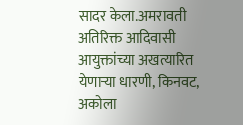सादर केला.अमरावती अतिरिक्त आदिवासी आयुक्तांच्या अखत्यारित येणाऱ्या धारणी, किनवट, अकोला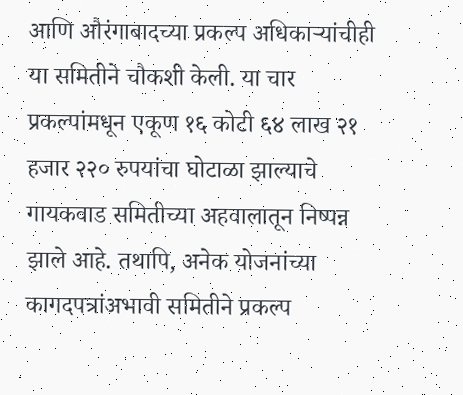आणि औरंगाबादच्या प्रकल्प अधिकाऱ्यांचीही या समितीने चौकशी केली. या चार प्रकल्पांमधून एकूण १६ कोटी ६४ लाख २१ हजार २२० रुपयांचा घोटाळा झाल्याचे गायकवाड समितीच्या अहवालातून निष्पन्न झाले आहे. तथापि, अनेक योजनांच्या कागदपत्रांअभावी समितीने प्रकल्प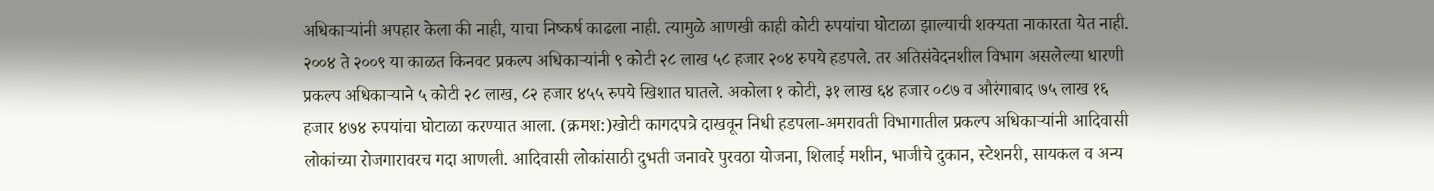अधिकाऱ्यांनी अपहार केला की नाही, याचा निष्कर्ष काढला नाही. त्यामुळे आणखी काही कोटी रुपयांचा घोटाळा झाल्याची शक्यता नाकारता येत नाही. २००४ ते २००९ या काळत किनवट प्रकल्प अधिकाऱ्यांनी ९ कोटी २८ लाख ५८ हजार २०४ रुपये हडपले. तर अतिसंवेदनशील विभाग असलेल्या धारणी प्रकल्प अधिकाऱ्याने ५ कोटी २८ लाख, ८२ हजार ४५५ रुपये खिशात घातले. अकोला १ कोटी, ३१ लाख ६४ हजार ०८७ व औरंगाबाद ७५ लाख १६ हजार ४७४ रुपयांचा घोटाळा करण्यात आला. (क्रमश:)खोटी कागदपत्रे दाखवून निधी हडपला-अमरावती विभागातील प्रकल्प अधिकाऱ्यांनी आदिवासी लोकांच्या रोजगारावरच गदा आणली. आदिवासी लोकांसाठी दुभती जनावरे पुरवठा योजना, शिलाई मशीन, भाजीचे दुकान, स्टेशनरी, सायकल व अन्य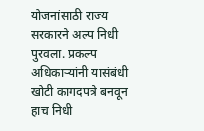योजनांसाठी राज्य सरकारने अल्प निधी पुरवला. प्रकल्प अधिकाऱ्यांनी यासंबंधी खोटी कागदपत्रे बनवून हाच निधी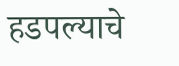हडपल्याचे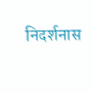निदर्शनास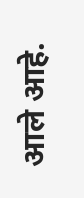आले आहे.